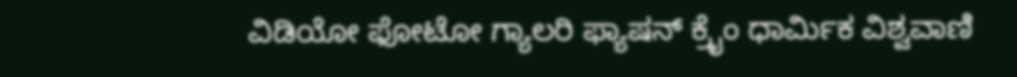ವಿಡಿಯೋ ಫೋಟೋ ಗ್ಯಾಲರಿ ಫ್ಯಾಷನ್ ಕ್ರೈಂ ಧಾರ್ಮಿಕ ವಿಶ್ವವಾಣಿ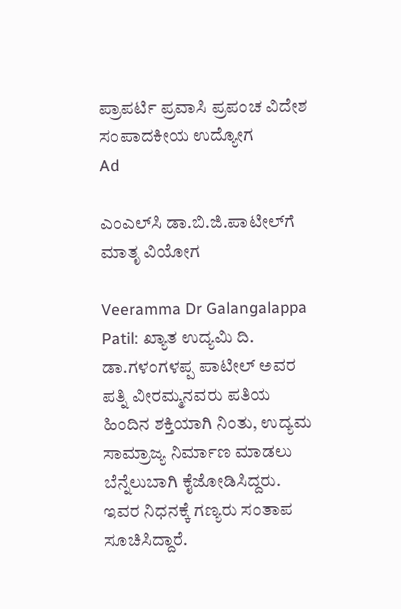ಪ್ರಾಪರ್ಟಿ ಪ್ರವಾಸಿ ಪ್ರಪಂಚ ವಿದೇಶ ಸಂಪಾದಕೀಯ ಉದ್ಯೋಗ
Ad

ಎಂಎಲ್‌ಸಿ ಡಾ.ಬಿ.ಜಿ.ಪಾಟೀಲ್‌ಗೆ ಮಾತೃ ವಿಯೋಗ

Veeramma Dr Galangalappa Patil: ಖ್ಯಾತ ಉದ್ಯಮಿ ದಿ. ಡಾ.ಗಳಂಗಳಪ್ಪ ಪಾಟೀಲ್ ಅವರ ಪತ್ನಿ ವೀರಮ್ಮನವರು ಪತಿಯ ಹಿಂದಿನ ಶಕ್ತಿಯಾಗಿ ನಿಂತು, ಉದ್ಯಮ ಸಾಮ್ರಾಜ್ಯ ನಿರ್ಮಾಣ ಮಾಡಲು ಬೆನ್ನೆಲುಬಾಗಿ ಕೈಜೋಡಿಸಿದ್ದರು. ಇವರ ನಿಧನಕ್ಕೆ ಗಣ್ಯರು ಸಂತಾಪ ಸೂಚಿಸಿದ್ದಾರೆ.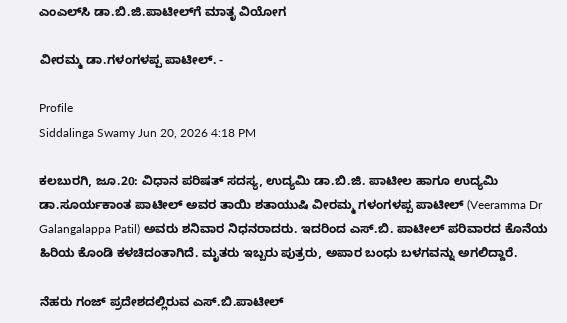ಎಂಎಲ್‌ಸಿ ಡಾ.ಬಿ.ಜಿ.ಪಾಟೀಲ್‌ಗೆ ಮಾತೃ ವಿಯೋಗ

ವೀರಮ್ಮ ಡಾ.ಗಳಂಗಳಪ್ಪ ಪಾಟೀಲ್. -

Profile
Siddalinga Swamy Jun 20, 2026 4:18 PM

ಕಲಬುರಗಿ, ಜೂ.20: ವಿಧಾನ ಪರಿಷತ್ ಸದಸ್ಯ, ಉದ್ಯಮಿ ಡಾ.ಬಿ.ಜಿ. ಪಾಟೀಲ ಹಾಗೂ ಉದ್ಯಮಿ ಡಾ.ಸೂರ್ಯಕಾಂತ ಪಾಟೀಲ್ ಅವರ ತಾಯಿ ಶತಾಯುಷಿ ವೀರಮ್ಮ ಗಳಂಗಳಪ್ಪ ಪಾಟೀಲ್ (Veeramma Dr Galangalappa Patil) ಅವರು ಶನಿವಾರ ನಿಧನರಾದರು. ಇದರಿಂದ ಎಸ್.ಬಿ. ಪಾಟೀಲ್ ಪರಿವಾರದ ಕೊನೆಯ ಹಿರಿಯ ಕೊಂಡಿ ಕಳಚಿದಂತಾಗಿದೆ. ಮೃತರು ಇಬ್ಬರು ಪುತ್ರರು, ಅಪಾರ ಬಂಧು ಬಳಗವನ್ನು ಅಗಲಿದ್ದಾರೆ.

ನೆಹರು ಗಂಜ್ ಪ್ರದೇಶದಲ್ಲಿರುವ ಎಸ್.ಬಿ.ಪಾಟೀಲ್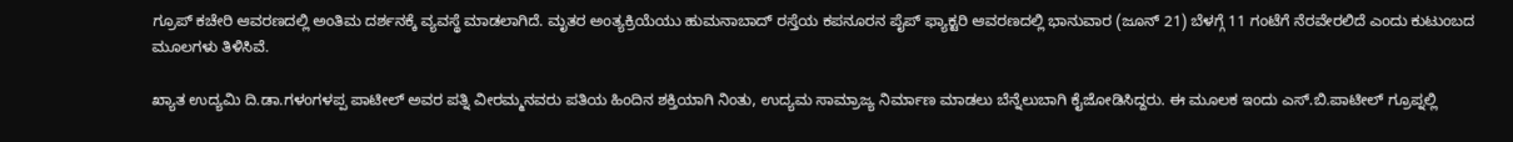ಗ್ರೂಪ್ ಕಚೇರಿ ಆವರಣದಲ್ಲಿ ಅಂತಿಮ ದರ್ಶನಕ್ಕೆ ವ್ಯವಸ್ಥೆ ಮಾಡಲಾಗಿದೆ. ಮೃತರ ಅಂತ್ಯಕ್ರಿಯೆಯು ಹುಮನಾಬಾದ್ ರಸ್ತೆಯ ಕಪನೂರನ ಪೈಪ್ ಫ್ಯಾಕ್ಟರಿ ಆವರಣದಲ್ಲಿ ಭಾನುವಾರ (ಜೂನ್‌ 21) ಬೆಳಗ್ಗೆ 11 ಗಂಟೆಗೆ ನೆರವೇರಲಿದೆ ಎಂದು ಕುಟುಂಬದ ಮೂಲಗಳು ತಿಳಿಸಿವೆ.

ಖ್ಯಾತ ಉದ್ಯಮಿ ದಿ.ಡಾ.ಗಳಂಗಳಪ್ಪ ಪಾಟೀಲ್ ಅವರ ಪತ್ನಿ ವೀರಮ್ಮನವರು ಪತಿಯ ಹಿಂದಿನ ಶಕ್ತಿಯಾಗಿ ನಿಂತು, ಉದ್ಯಮ ಸಾಮ್ರಾಜ್ಯ ನಿರ್ಮಾಣ ಮಾಡಲು ಬೆನ್ನೆಲುಬಾಗಿ ಕೈಜೋಡಿಸಿದ್ದರು. ಈ ಮೂಲಕ ಇಂದು ಎಸ್.ಬಿ.ಪಾಟೀಲ್ ಗ್ರೂಪ್ನಲ್ಲಿ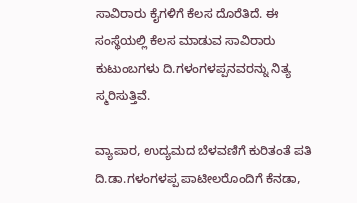ಸಾವಿರಾರು ಕೈಗಳಿಗೆ ಕೆಲಸ ದೊರೆತಿದೆ. ಈ ಸಂಸ್ಥೆಯಲ್ಲಿ ಕೆಲಸ ಮಾಡುವ ಸಾವಿರಾರು ಕುಟುಂಬಗಳು ದಿ.ಗಳಂಗಳಪ್ಪನವರನ್ನು ನಿತ್ಯ ಸ್ಮರಿಸುತ್ತಿವೆ.

ವ್ಯಾಪಾರ, ಉದ್ಯಮದ ಬೆಳವಣಿಗೆ ಕುರಿತಂತೆ ಪತಿ ದಿ.ಡಾ.ಗಳಂಗಳಪ್ಪ ಪಾಟೀಲರೊಂದಿಗೆ ಕೆನಡಾ,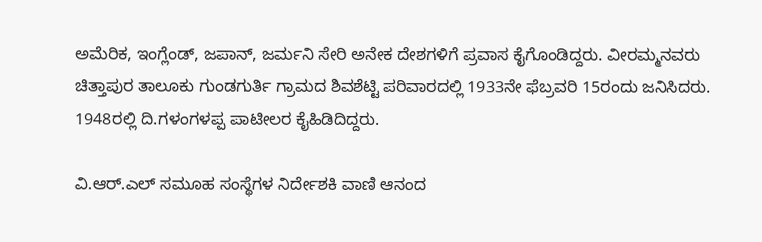ಅಮೆರಿಕ, ಇಂಗ್ಲೆಂಡ್, ಜಪಾನ್, ಜರ್ಮನಿ ಸೇರಿ ಅನೇಕ ದೇಶಗಳಿಗೆ ಪ್ರವಾಸ ಕೈಗೊಂಡಿದ್ದರು. ವೀರಮ್ಮನವರು ಚಿತ್ತಾಪುರ ತಾಲೂಕು ಗುಂಡಗುರ್ತಿ ಗ್ರಾಮದ ಶಿವಶೆಟ್ಟಿ ಪರಿವಾರದಲ್ಲಿ 1933ನೇ ಫೆಬ್ರವರಿ 15ರಂದು ಜನಿಸಿದರು. 1948ರಲ್ಲಿ ದಿ.ಗಳಂಗಳಪ್ಪ ಪಾಟೀಲರ ಕೈಹಿಡಿದಿದ್ದರು.

ವಿ.ಆರ್.ಎಲ್ ಸಮೂಹ ಸಂಸ್ಥೆಗಳ ನಿರ್ದೇಶಕಿ ವಾಣಿ ಆನಂದ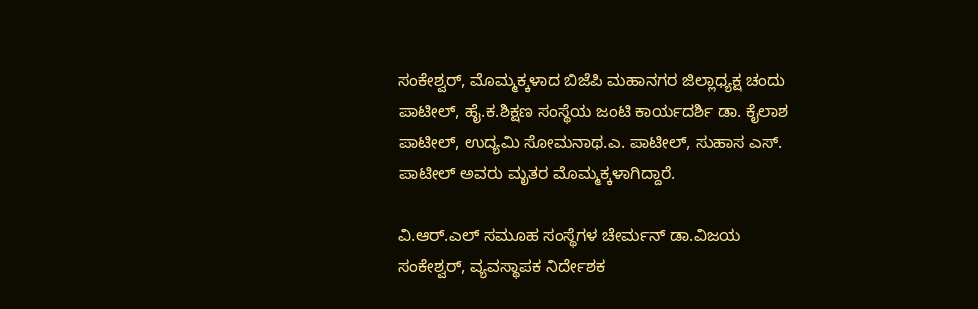ಸಂಕೇಶ್ವರ್, ಮೊಮ್ಮಕ್ಕಳಾದ ಬಿಜೆಪಿ ಮಹಾನಗರ ಜಿಲ್ಲಾಧ್ಯಕ್ಷ ಚಂದು ಪಾಟೀಲ್, ಹೈ.ಕ.ಶಿಕ್ಷಣ ಸಂಸ್ಥೆಯ ಜಂಟಿ ಕಾರ್ಯದರ್ಶಿ ಡಾ. ಕೈಲಾಶ ಪಾಟೀಲ್, ಉದ್ಯಮಿ ಸೋಮನಾಥ.ಎ. ಪಾಟೀಲ್, ಸುಹಾಸ ಎಸ್. ಪಾಟೀಲ್ ಅವರು ಮೃತರ ಮೊಮ್ಮಕ್ಕಳಾಗಿದ್ದಾರೆ.

ವಿ.ಆರ್.ಎಲ್ ಸಮೂಹ ಸಂಸ್ಥೆಗಳ ಚೇರ್ಮನ್ ಡಾ.ವಿಜಯ ಸಂಕೇಶ್ವರ್, ವ್ಯವಸ್ಥಾಪಕ ನಿರ್ದೇಶಕ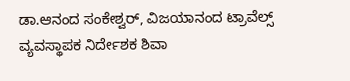ಡಾ.ಆನಂದ ಸಂಕೇಶ್ವರ್, ವಿಜಯಾನಂದ ಟ್ರಾವೆಲ್ಸ್ ವ್ಯವಸ್ಥಾಪಕ ನಿರ್ದೇಶಕ ಶಿವಾ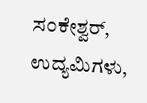ಸಂಕೇಶ್ವರ್, ಉದ್ಯಮಿಗಳು,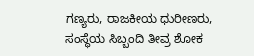ಗಣ್ಯರು, ರಾಜಕೀಯ ಧುರೀಣರು, ಸಂಸ್ಥೆಯ ಸಿಬ್ಬಂದಿ ತೀವ್ರ ಶೋಕ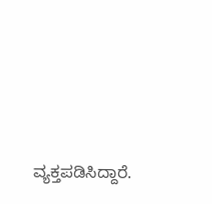ವ್ಯಕ್ತಪಡಿಸಿದ್ದಾರೆ.